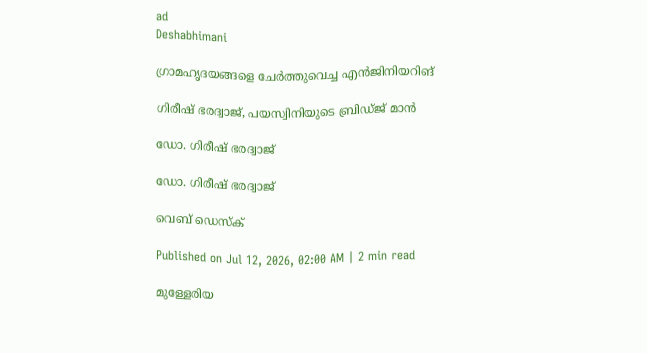ad
Deshabhimani

ഗ്രാമഹൃദയങ്ങളെ ചേർത്തുവെച്ച എൻജിനിയറിങ്

ഗിരീഷ് ഭരദ്വാജ്‌, പയസ്വിനിയുടെ ബ്രിഡ്ജ് മാൻ

ഡോ. ഗിരീഷ് ഭരദ്വാജ്

ഡോ. ഗിരീഷ് ഭരദ്വാജ്

വെബ് ഡെസ്ക്

Published on Jul 12, 2026, 02:00 AM | 2 min read

മുള്ളേരിയ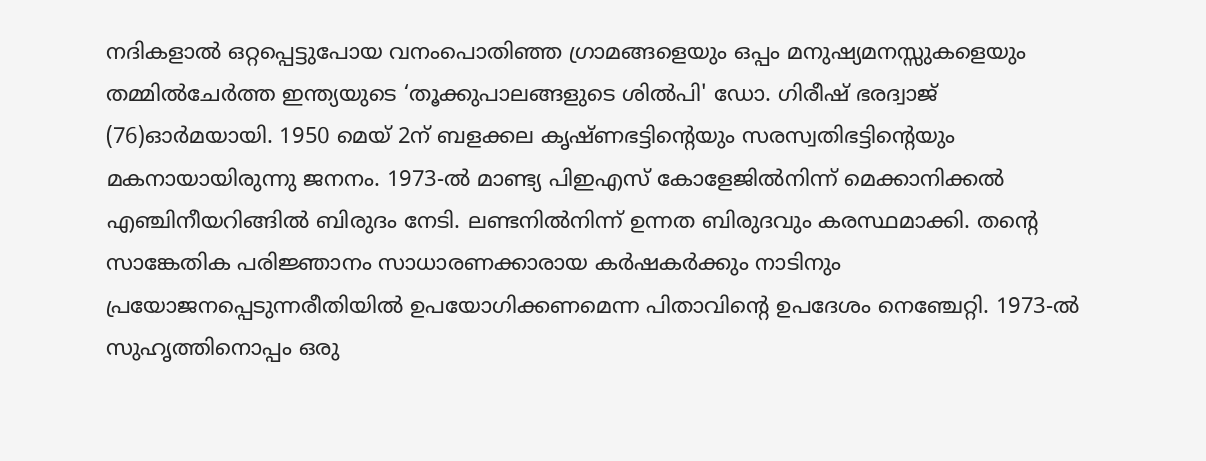നദികളാൽ ഒറ്റപ്പെട്ടുപോയ വനംപൊതിഞ്ഞ ഗ്രാമങ്ങളെയും ഒപ്പം മനുഷ്യമനസ്സുകളെയും തമ്മിൽചേർത്ത ഇന്ത്യയുടെ ‘തൂക്കുപാലങ്ങളുടെ ശിൽപി' ഡോ. ഗിരീഷ് ഭരദ്വാജ് (76)ഓർമയായി. 1950 മെയ് 2ന് ബളക്കല കൃഷ്ണഭട്ടിന്റെയും സരസ്വതിഭട്ടിന്റെയും മകനായായിരുന്നു ജനനം. 1973-ൽ മാണ്ട്യ പിഇഎസ് കോളേജിൽനിന്ന് മെക്കാനിക്കൽ എഞ്ചിനീയറിങ്ങിൽ ബിരുദം നേടി. ലണ്ടനിൽനിന്ന് ഉന്നത ബിരുദവും കരസ്ഥമാക്കി. തന്റെ സാങ്കേതിക പരിജ്ഞാനം സാധാരണക്കാരായ കർഷകർക്കും നാടിനും പ്രയോജനപ്പെടുന്നരീതിയിൽ ഉപയോഗിക്കണമെന്ന പിതാവിന്റെ ഉപദേശം നെഞ്ചേറ്റി. 1973-ൽ സുഹൃത്തിനൊപ്പം ഒരു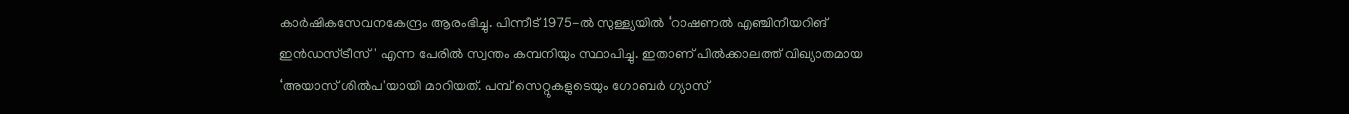കാർഷികസേവനകേന്ദ്രം ആരംഭിച്ചു. പിന്നീട് 1975-ൽ സുള്ള്യയിൽ ‘റാഷണൽ എഞ്ചിനീയറിങ്‌ ഇൻഡസ്ട്രീസ്' എന്ന പേരിൽ സ്വന്തം കമ്പനിയും സ്ഥാപിച്ചു. ഇതാണ് പിൽക്കാലത്ത് വിഖ്യാതമായ ‘അയാസ് ശിൽപ'യായി മാറിയത്. പമ്പ് സെറ്റുകളുടെയും ഗോബർ ഗ്യാസ്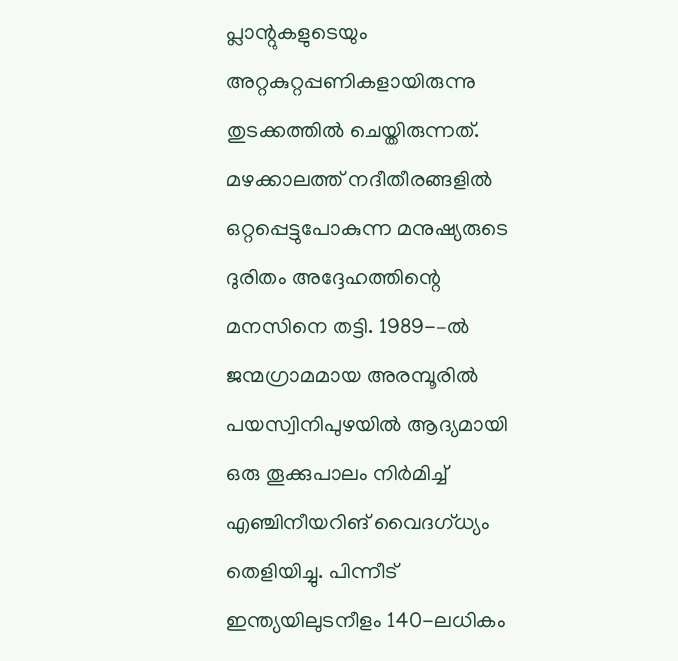പ്ലാന്റുകളുടെയും അറ്റകുറ്റപ്പണികളായിരുന്നു തുടക്കത്തിൽ ചെയ്തിരുന്നത്‌. മഴക്കാലത്ത് നദീതീരങ്ങളിൽ ഒറ്റപ്പെട്ടുപോകുന്ന മനുഷ്യരുടെ ദുരിതം അദ്ദേഹത്തിന്റെ മനസിനെ തട്ടി. 1989-–ൽ ജന്മഗ്രാമമായ അരമ്പൂരിൽ പയസ്വിനിപുഴയിൽ ആദ്യമായി ഒരു തൂക്കുപാലം നിർമിച്ച് എഞ്ചിനീയറിങ്‌ വൈദഗ്ധ്യം തെളിയിച്ചു. പിന്നീട്‌ ഇന്ത്യയിലുടനീളം 140-ലധികം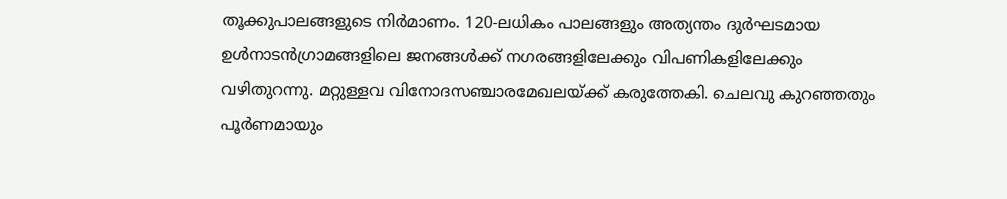തൂക്കുപാലങ്ങളുടെ നിർമാണം. 120-ലധികം പാലങ്ങളും അത്യന്തം ദുർഘടമായ ഉൾനാടൻഗ്രാമങ്ങളിലെ ജനങ്ങൾക്ക് നഗരങ്ങളിലേക്കും വിപണികളിലേക്കും വഴിതുറന്നു. മറ്റുള്ളവ വിനോദസഞ്ചാരമേഖലയ്ക്ക് കരുത്തേകി. ചെലവു കുറഞ്ഞതും പൂർണമായും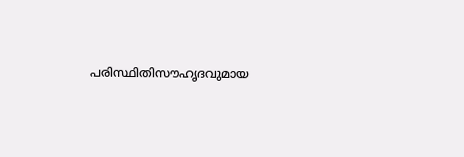പരിസ്ഥിതിസൗഹൃദവുമായ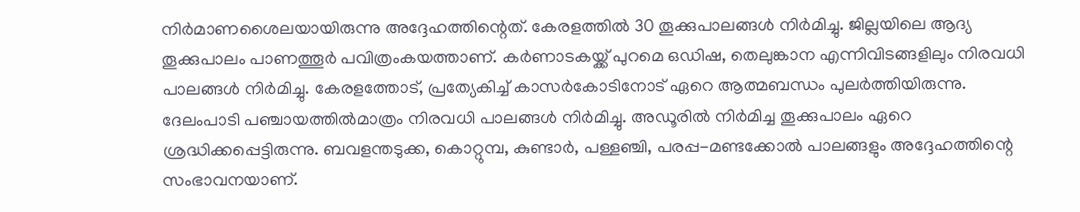നിർമാണശൈലയായിരുന്നു അദ്ദേഹത്തിന്റെത്. കേരളത്തിൽ 30 തൂക്കുപാലങ്ങൾ നിർമിച്ചു. ജില്ലയിലെ ആദ്യ തൂക്കുപാലം പാണത്തൂർ പവിത്രംകയത്താണ്. കർണാടകയ്ക്ക് പുറമെ ഒഡിഷ, തെലുങ്കാന എന്നിവിടങ്ങളിലും നിരവധി പാലങ്ങൾ നിർമിച്ചു. കേരളത്തോട്, പ്രത്യേകിച്ച് കാസർകോടിനോട് ഏറെ ആത്മബന്ധം പുലർത്തിയിരുന്നു. ദേലംപാടി പഞ്ചായത്തിൽമാത്രം നിരവധി പാലങ്ങൾ നിർമിച്ചു. അഡൂരിൽ നിർമിച്ച തൂക്കുപാലം ഏറെ ശ്രദ്ധിക്കപ്പെട്ടിരുന്നു. ബവളന്തടുക്ക, കൊറ്റുമ്പ, കുണ്ടാർ, പള്ളഞ്ചി, പരപ്പ-മണ്ടക്കോൽ പാലങ്ങളും അദ്ദേഹത്തിന്റെ സംഭാവനയാണ്‌.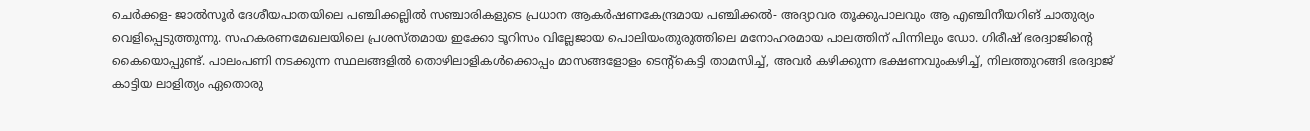ചെർക്കള- ജാൽസൂർ ദേശീയപാതയിലെ പഞ്ചിക്കല്ലിൽ സഞ്ചാരികളുടെ പ്രധാന ആകർഷണകേന്ദ്രമായ പഞ്ചിക്കൽ- അദ്യാവര തൂക്കുപാലവും ആ എഞ്ചിനീയറിങ്‌ ചാതുര്യം വെളിപ്പെടുത്തുന്നു. സഹകരണമേഖലയിലെ പ്രശസ്തമായ ഇക്കോ ടൂറിസം വില്ലേജായ പൊലിയംതുരുത്തിലെ മനോഹരമായ പാലത്തിന് പിന്നിലും ഡോ. ഗിരീഷ് ഭരദ്വാജിന്റെ കൈയൊപ്പുണ്ട്. പാലംപണി നടക്കുന്ന സ്ഥലങ്ങളിൽ തൊഴിലാളികൾക്കൊപ്പം മാസങ്ങളോളം ടെന്റ്കെട്ടി താമസിച്ച്, അവർ കഴിക്കുന്ന ഭക്ഷണവുംകഴിച്ച്, നിലത്തുറങ്ങി ഭരദ്വാജ് കാട്ടിയ ലാളിത്യം ഏതൊരു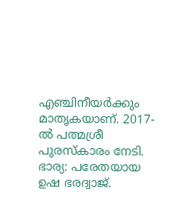എഞ്ചിനീയർക്കും മാതൃകയാണ്. 2017-ൽ പത്മശ്രീ പുരസ്കാരം നേടി. ഭാര്യ: പരേതയായ ഉഷ ഭരദ്വാജ്.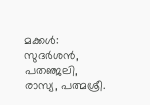മക്കൾ: സുദർശൻ, പതഞ്ജലി, രാസ്യ, പത്മശ്രീ.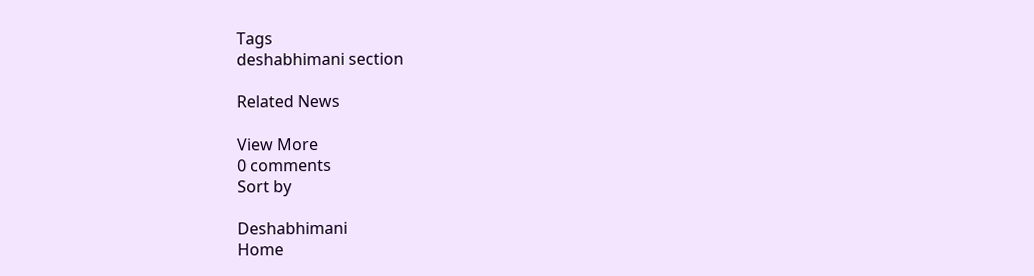Tags
deshabhimani section

Related News

View More
0 comments
Sort by

Deshabhimani
Home